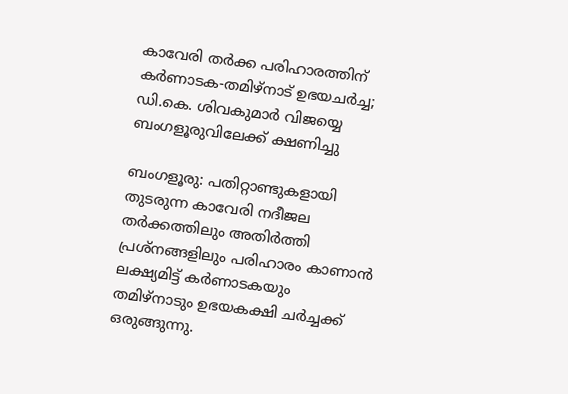കാവേരി തർക്ക പരിഹാരത്തിന് കർണാടക-തമിഴ്നാട് ഉഭയചർച്ച; ഡി.കെ. ശിവകുമാർ വിജയ്യെ ബംഗളൂരുവിലേക്ക് ക്ഷണിച്ചു

ബംഗളൂരു: പതിറ്റാണ്ടുകളായി തുടരുന്ന കാവേരി നദീജല തർക്കത്തിലും അതിർത്തി പ്രശ്നങ്ങളിലും പരിഹാരം കാണാൻ ലക്ഷ്യമിട്ട് കർണാടകയും തമിഴ്നാടും ഉഭയകക്ഷി ചർച്ചക്ക് ഒരുങ്ങുന്നു.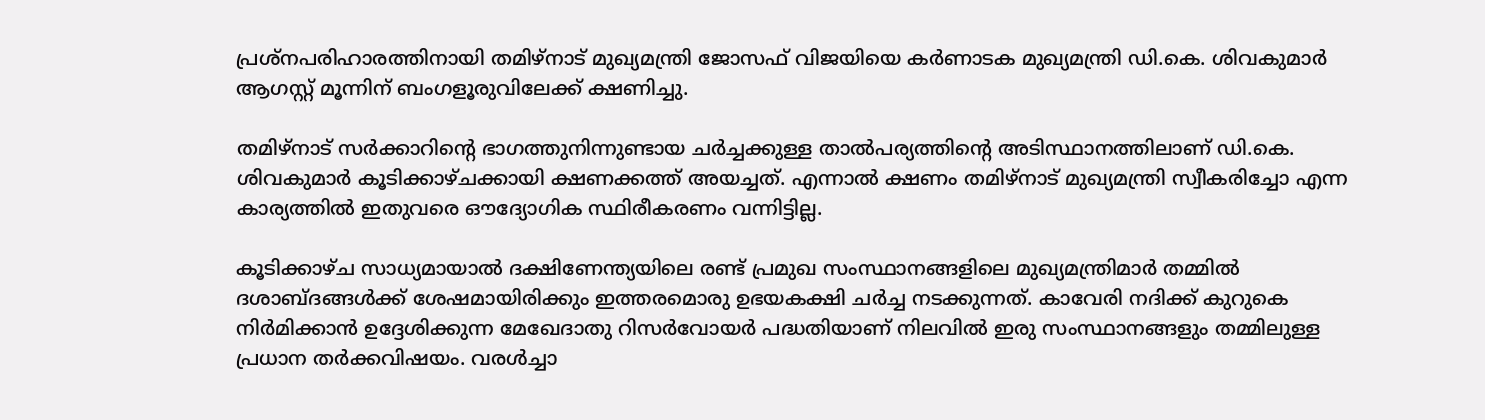പ്രശ്നപരിഹാരത്തിനായി തമിഴ്‌നാട് മുഖ്യമന്ത്രി ജോസഫ് വിജയിയെ കർണാടക മുഖ്യമന്ത്രി ഡി.കെ. ശിവകുമാർ ആഗസ്റ്റ് മൂന്നിന് ബംഗളൂരുവിലേക്ക് ക്ഷണിച്ചു.

തമിഴ്‌നാട് സർക്കാറിന്റെ ഭാഗത്തുനിന്നുണ്ടായ ചർച്ചക്കുള്ള താൽപര്യത്തിന്റെ അടിസ്ഥാനത്തിലാണ് ഡി.കെ. ശിവകുമാർ കൂടിക്കാഴ്ചക്കായി ക്ഷണക്കത്ത് അയച്ചത്. എന്നാൽ ക്ഷണം തമിഴ്നാട് മുഖ്യമന്ത്രി സ്വീകരിച്ചോ എന്ന കാര്യത്തിൽ ഇതുവരെ ഔദ്യോഗിക സ്ഥിരീകരണം വന്നിട്ടില്ല.

കൂടിക്കാഴ്ച സാധ്യമായാൽ ദക്ഷിണേന്ത്യയിലെ രണ്ട് പ്രമുഖ സംസ്ഥാനങ്ങളിലെ മുഖ്യമന്ത്രിമാർ തമ്മിൽ ദശാബ്ദങ്ങൾക്ക് ശേഷമായിരിക്കും ഇത്തരമൊരു ഉഭയകക്ഷി ചർച്ച നടക്കുന്നത്. കാവേരി നദിക്ക് കുറുകെ നിർമിക്കാൻ ഉദ്ദേശിക്കുന്ന മേഖേദാതു റിസർവോയർ പദ്ധതിയാണ് നിലവിൽ ഇരു സംസ്ഥാനങ്ങളും തമ്മിലുള്ള പ്രധാന തർക്കവിഷയം. വരൾച്ചാ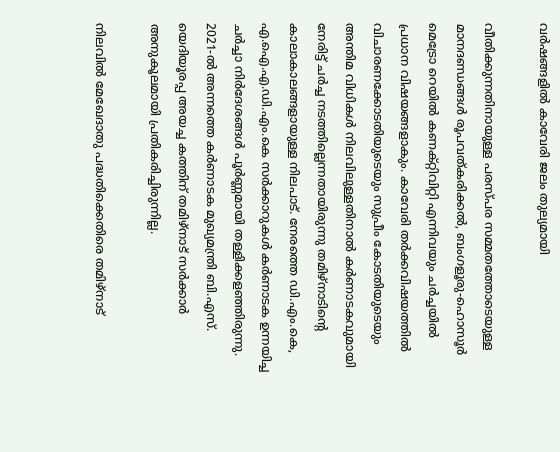വർഷങ്ങളിൽ കാവേരി ജലം തുല്യമായി

വീതിക്കുന്നതിനായുള്ള പരസ്പര സമ്മതത്തോടെയുള്ള മാനദണ്ഡങ്ങൾ രൂപവത്കരിക്കൽ, ബംഗളൂരു-ഹൊസൂർ മെട്രോ റെയിൽ കണക്റ്റിവിറ്റി എന്നിവയും ചർച്ചയിൽ പ്രധാന വിഷയങ്ങളാകും. കാവേരി തർക്കവിഷയത്തിൽ വിചാരണക്കോടതിയുടെയും സുപ്രീം കോടതിയുടെയും അന്തിമ വിധികൾ നിലവിലുള്ളതിനാൽ കർണാടകവുമായി നേരിട്ട് ചർച്ച നടത്തില്ലെന്നതായിരുന്നു തമിഴ്‌നാടിന്റെ കാലാകാലങ്ങളായുള്ള നിലപാട്. നേരത്തെ ഡി.എം.കെ, എ.ഐ.എ.ഡി.എം.കെ സര്‍ക്കാറുകൾ കർണാടക ഉന്നയിച്ച ചർച്ചാ നിർദേശങ്ങൾ പൂർണ്ണമായി തള്ളിക്കളഞ്ഞിരുന്നു. 2021-ൽ അന്നത്തെ കർണാടക മുഖ്യമന്ത്രി ബി.എസ്. യെദിയൂരപ്പ അയച്ച കത്തിന് തമിഴ്‌നാട് സർക്കാർ അനുകൂലമായി പ്രതികരിച്ചിരുന്നില്ല.

നിലവിൽ മേഖേദാതു പദ്ധതിക്കെതിരെ തമിഴ്‌നാട്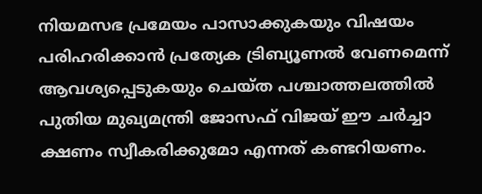നിയമസഭ പ്രമേയം പാസാക്കുകയും വിഷയം പരിഹരിക്കാൻ പ്രത്യേക ട്രിബ്യൂണൽ വേണമെന്ന് ആവശ്യപ്പെടുകയും ചെയ്ത പശ്ചാത്തലത്തിൽ പുതിയ മുഖ്യമന്ത്രി ജോസഫ് വിജയ് ഈ ചർച്ചാ ക്ഷണം സ്വീകരിക്കുമോ എന്നത് കണ്ടറിയണം.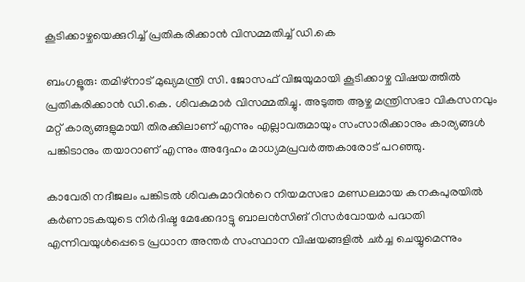കൂടിക്കാഴ്ചയെക്കുറിച്ച് പ്രതികരിക്കാൻ വിസമ്മതിച്ച് ഡി.കെ

ബംഗളൂരു: തമിഴ്‌നാട് മുഖ്യമന്ത്രി സി. ജോസഫ് വിജയുമായി കൂടിക്കാഴ്ച വിഷയത്തില്‍ പ്രതികരിക്കാൻ ഡി.കെ. ശിവകുമാർ വിസമ്മതിച്ചു. അടുത്ത ആഴ്ച മന്ത്രിസഭാ വികസനവും മറ്റ് കാര്യങ്ങളുമായി തിരക്കിലാണ് എന്നും എല്ലാവരുമായും സംസാരിക്കാനും കാര്യങ്ങൾ പങ്കിടാനും തയാറാണ് എന്നും അദ്ദേഹം മാധ്യമപ്രവര്‍ത്തകാരോട് പറഞ്ഞു.

കാവേരി നദീജലം പങ്കിടൽ ശിവകുമാറിന്‍റെ നിയമസഭാ മണ്ഡലമായ കനകപുരയിൽ കർണാടകയുടെ നിർദിഷ്ട മേക്കേദാട്ടു ബാലൻസിങ് റിസർവോയർ പദ്ധതി എന്നിവയുൾപ്പെടെ പ്രധാന അന്തർ സംസ്ഥാന വിഷയങ്ങളിൽ ചര്‍ച്ച ചെയ്യുമെന്നും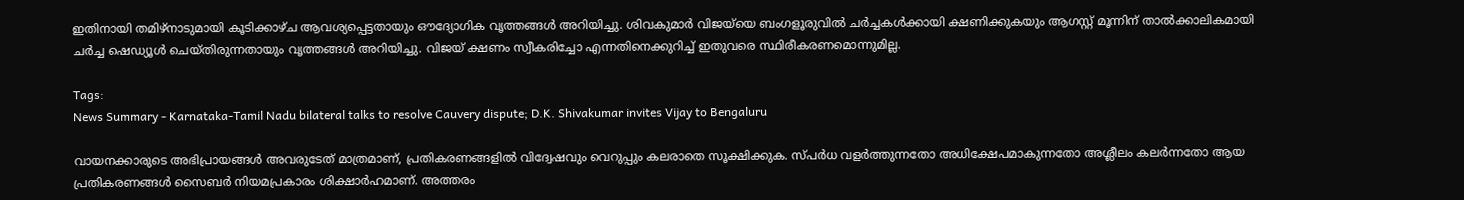ഇതിനായി തമിഴ്‌നാടുമായി കൂടിക്കാഴ്ച ആവശ്യപ്പെട്ടതായും ഔദ്യോഗിക വൃത്തങ്ങൾ അറിയിച്ചു. ശിവകുമാർ വിജയ്‌യെ ബംഗളൂരുവിൽ ചർച്ചകൾക്കായി ക്ഷണിക്കുകയും ആഗസ്റ്റ് മൂന്നിന് താൽക്കാലികമായി ചര്‍ച്ച ഷെഡ്യൂൾ ചെയ്‌തിരുന്നതായും വൃത്തങ്ങള്‍ അറിയിച്ചു. വിജയ് ക്ഷണം സ്വീകരിച്ചോ എന്നതിനെക്കുറിച്ച് ഇതുവരെ സ്ഥിരീകരണമൊന്നുമില്ല.

Tags:
News Summary - Karnataka-Tamil Nadu bilateral talks to resolve Cauvery dispute; D.K. Shivakumar invites Vijay to Bengaluru

വായനക്കാരുടെ അഭിപ്രായങ്ങള്‍ അവരുടേത് മാത്രമാണ്, പ്രതികരണങ്ങളിൽ വിദ്വേഷവും വെറുപ്പും കലരാതെ സൂക്ഷിക്കുക. സ്പർധ വളർത്തുന്നതോ അധിക്ഷേപമാകുന്നതോ അശ്ലീലം കലർന്നതോ ആയ പ്രതികരണങ്ങൾ സൈബർ നിയമപ്രകാരം ശിക്ഷാർഹമാണ്. അത്തരം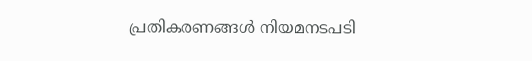പ്രതികരണങ്ങൾ നിയമനടപടി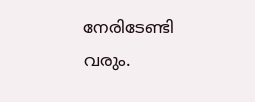നേരിടേണ്ടി വരും.